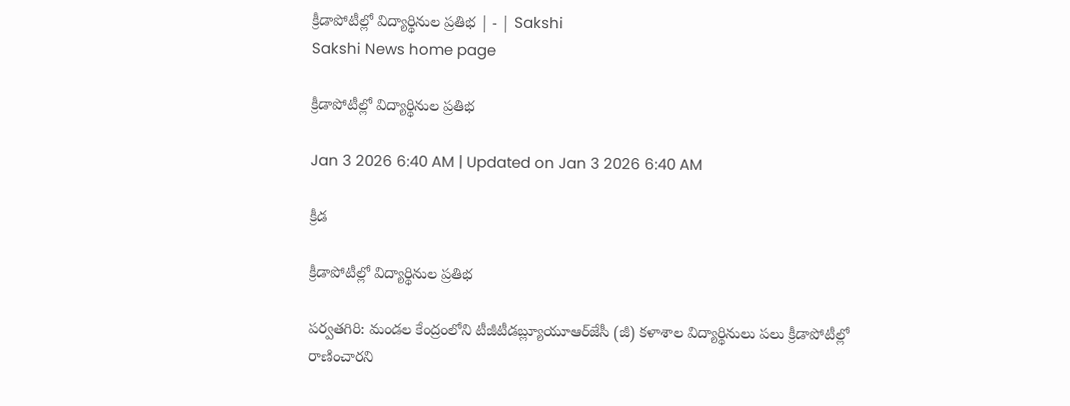క్రీడాపోటీల్లో విద్యార్థినుల ప్రతిభ | - | Sakshi
Sakshi News home page

క్రీడాపోటీల్లో విద్యార్థినుల ప్రతిభ

Jan 3 2026 6:40 AM | Updated on Jan 3 2026 6:40 AM

క్రీడ

క్రీడాపోటీల్లో విద్యార్థినుల ప్రతిభ

పర్వతగిరి: మండల కేంద్రంలోని టీజీటీడబ్ల్యూయూఆర్‌జేసీ (జీ) కళాశాల విద్యార్థినులు పలు క్రీడాపోటీల్లో రాణించారని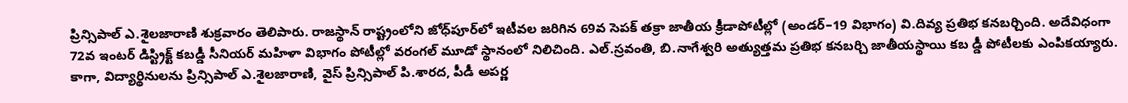ప్రిన్సిపాల్‌ ఎ.శైలజారాణి శుక్రవారం తెలిపారు. రాజస్థాన్‌ రాష్ట్రంలోని జోధ్‌పూర్‌లో ఇటీవల జరిగిన 69వ సెపక్‌ తక్రా జాతీయ క్రీడాపోటీల్లో (అండర్‌–19 విభాగం) వి.దివ్య ప్రతిభ కనబర్చింది. అదేవిధంగా 72వ ఇంటర్‌ డిస్ట్రిక్ట్‌ కబడ్డీ సీనియర్‌ మహిళా విభాగం పోటీల్లో వరంగల్‌ మూడో స్థానంలో నిలిచింది. ఎల్‌.స్రవంతి, బి.నాగేశ్వరి అత్యుత్తమ ప్రతిభ కనబర్చి జాతీయస్థాయి కబ డ్డీ పోటీలకు ఎంపికయ్యారు. కాగా, విద్యార్థినులను ప్రిన్సిపాల్‌ ఎ.శైలజారాణి, వైస్‌ ప్రిన్సిపాల్‌ పి.శారద, పీడీ అపర్ణ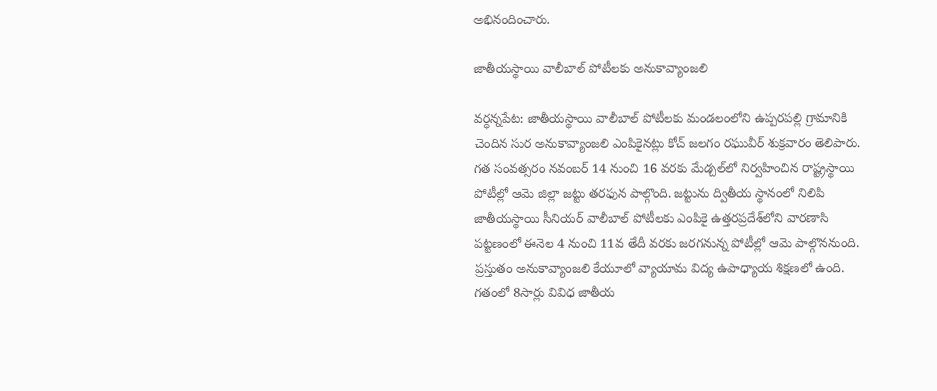అభినందించారు.

జాతీయస్థాయి వాలీబాల్‌ పోటీలకు అనుకావ్యాంజలి

వర్ధన్నపేట: జాతీయస్థాయి వాలీబాల్‌ పోటీలకు మండలంలోని ఉప్పరపల్లి గ్రామానికి చెందిన సుర అనుకావ్యాంజలి ఎంపికైనట్లు కోచ్‌ జలగం రఘువీర్‌ శుక్రవారం తెలిపారు. గత సంవత్సరం నవంబర్‌ 14 నుంచి 16 వరకు మేడ్చల్‌లో నిర్వహించిన రాష్ట్రస్థాయి పోటీల్లో ఆమె జిల్లా జట్టు తరఫున పాల్గొంది. జట్టును ద్వితీయ స్థానంలో నిలిపి జాతీయస్థాయి సీనియర్‌ వాలీబాల్‌ పోటీలకు ఎంపికై ఉత్తరప్రదేశ్‌లోని వారణాసి పట్టణంలో ఈనెల 4 నుంచి 11వ తేదీ వరకు జరగనున్న పోటీల్లో ఆమె పాల్గొననుంది. ప్రస్తుతం అనుకావ్యాంజలి కేయూలో వ్యాయామ విద్య ఉపాధ్యాయ శిక్షణలో ఉంది. గతంలో 8సార్లు వివిధ జాతీయ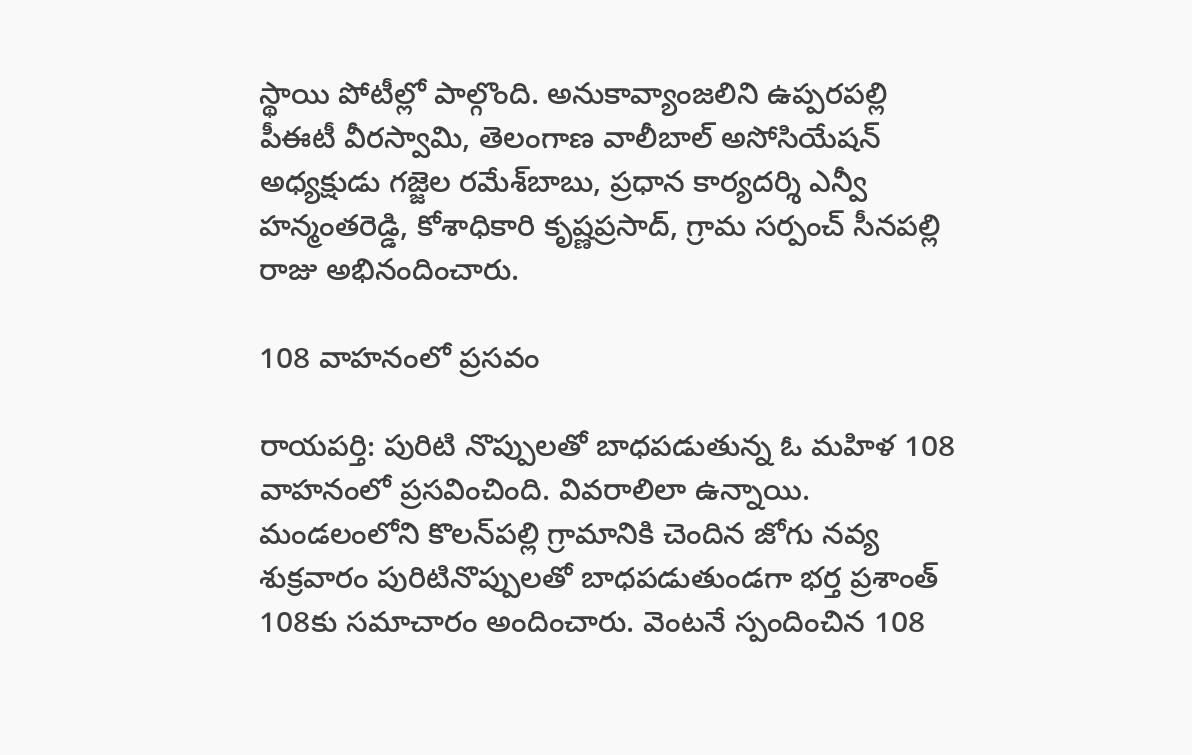స్థాయి పోటీల్లో పాల్గొంది. అనుకావ్యాంజలిని ఉప్పరపల్లి పీఈటీ వీరస్వామి, తెలంగాణ వాలీబాల్‌ అసోసియేషన్‌ అధ్యక్షుడు గజ్జెల రమేశ్‌బాబు, ప్రధాన కార్యదర్శి ఎన్వీ హన్మంతరెడ్డి, కోశాధికారి కృష్ణప్రసాద్‌, గ్రామ సర్పంచ్‌ సీనపల్లి రాజు అభినందించారు.

108 వాహనంలో ప్రసవం

రాయపర్తి: పురిటి నొప్పులతో బాధపడుతున్న ఓ మహిళ 108 వాహనంలో ప్రసవించింది. వివరాలిలా ఉన్నాయి. మండలంలోని కొలన్‌పల్లి గ్రామానికి చెందిన జోగు నవ్య శుక్రవారం పురిటినొప్పులతో బాధపడుతుండగా భర్త ప్రశాంత్‌ 108కు సమాచారం అందించారు. వెంటనే స్పందించిన 108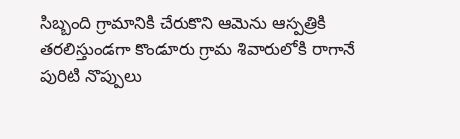సిబ్బంది గ్రామానికి చేరుకొని ఆమెను ఆస్పత్రికి తరలిస్తుండగా కొండూరు గ్రామ శివారులోకి రాగానే పురిటి నొప్పులు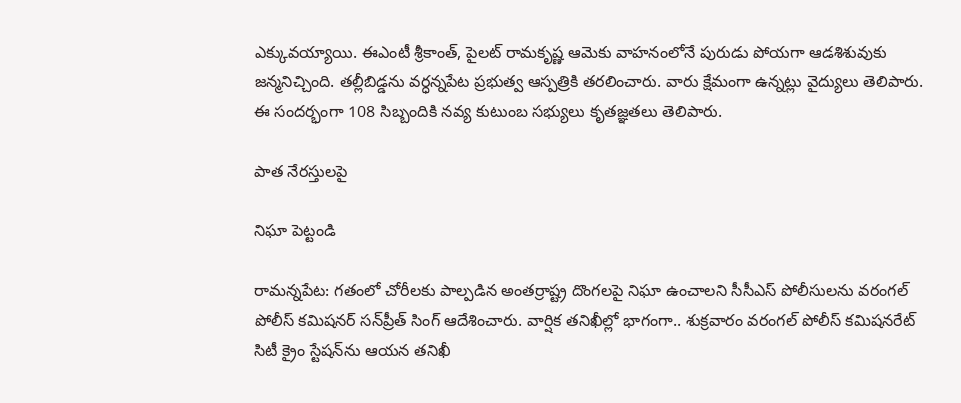ఎక్కువయ్యాయి. ఈఎంటీ శ్రీకాంత్‌, పైలట్‌ రామకృష్ణ ఆమెకు వాహనంలోనే పురుడు పోయగా ఆడశిశువుకు జన్మనిచ్చింది. తల్లీబిడ్డను వర్ధన్నపేట ప్రభుత్వ ఆస్పత్రికి తరలించారు. వారు క్షేమంగా ఉన్నట్లు వైద్యులు తెలిపారు. ఈ సందర్భంగా 108 సిబ్బందికి నవ్య కుటుంబ సభ్యులు కృతజ్ఞతలు తెలిపారు.

పాత నేరస్తులపై

నిఘా పెట్టండి

రామన్నపేట: గతంలో చోరీలకు పాల్పడిన అంతర్రాష్ట్ర దొంగలపై నిఘా ఉంచాలని సీసీఎస్‌ పోలీసులను వరంగల్‌ పోలీస్‌ కమిషనర్‌ సన్‌ప్రీత్‌ సింగ్‌ ఆదేశించారు. వార్షిక తనిఖీల్లో భాగంగా.. శుక్రవారం వరంగల్‌ పోలీస్‌ కమిషనరేట్‌ సిటీ క్రైం స్టేషన్‌ను ఆయన తనిఖీ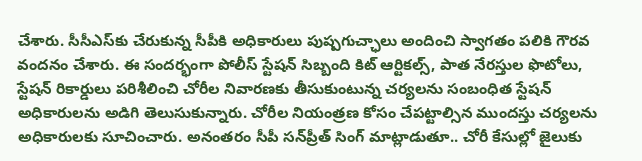చేశారు. సీసీఎస్‌కు చేరుకున్న సీపీకి అధికారులు పుష్పగుచ్ఛాలు అందించి స్వాగతం పలికి గౌరవ వందనం చేశారు. ఈ సందర్భంగా పోలీస్‌ స్టేషన్‌ సిబ్బంది కిట్‌ ఆర్టికల్స్‌, పాత నేరస్తుల ఫొటోలు, స్టేషన్‌ రికార్డులు పరిశీలించి చోరీల నివారణకు తీసుకుంటున్న చర్యలను సంబంధిత స్టేషన్‌ అధికారులను అడిగి తెలుసుకున్నారు. చోరీల నియంత్రణ కోసం చేపట్టాల్సిన ముందస్తు చర్యలను అధికారులకు సూచించారు. అనంతరం సీపీ సన్‌ప్రీత్‌ సింగ్‌ మాట్లాడుతూ.. చోరీ కేసుల్లో జైలుకు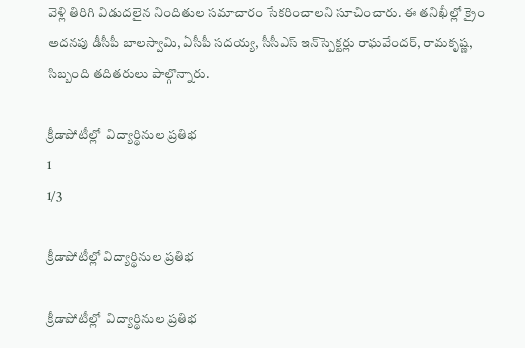వెళ్లి తిరిగి విడుదలైన నిందితుల సమాచారం సేకరించాలని సూచించారు. ఈ తనిఖీల్లో క్రైం అదనపు డీసీపీ బాలస్వామి, ఏసీపీ సదయ్య, సీసీఎస్‌ ఇన్‌స్పెక్టర్లు రాఘవేందర్‌, రామకృష్ణ, సిబ్బంది తదితరులు పాల్గొన్నారు.

క్రీడాపోటీల్లో  విద్యార్థినుల ప్రతిభ
1
1/3

క్రీడాపోటీల్లో విద్యార్థినుల ప్రతిభ

క్రీడాపోటీల్లో  విద్యార్థినుల ప్రతిభ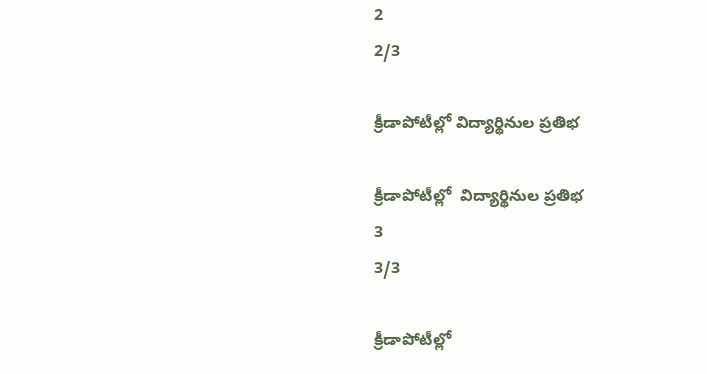2
2/3

క్రీడాపోటీల్లో విద్యార్థినుల ప్రతిభ

క్రీడాపోటీల్లో  విద్యార్థినుల ప్రతిభ
3
3/3

క్రీడాపోటీల్లో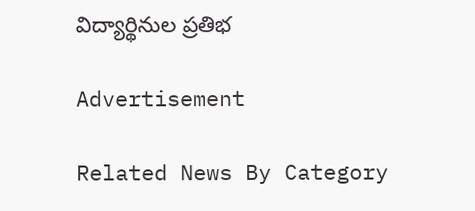విద్యార్థినుల ప్రతిభ

Advertisement

Related News By Category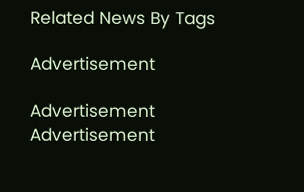Related News By Tags

Advertisement

Advertisement
Advertisement